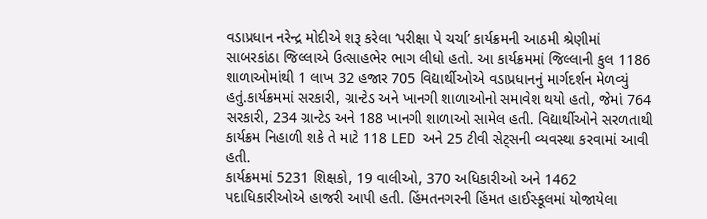વડાપ્રધાન નરેન્દ્ર મોદીએ શરૂ કરેલા ‘પરીક્ષા પે ચર્ચા’ કાર્યક્રમની આઠમી શ્રેણીમાં સાબરકાંઠા જિલ્લાએ ઉત્સાહભેર ભાગ લીધો હતો. આ કાર્યક્રમમાં જિલ્લાની કુલ 1186 શાળાઓમાંથી 1 લાખ 32 હજાર 705 વિદ્યાર્થીઓએ વડાપ્રધાનનું માર્ગદર્શન મેળવ્યું હતું.કાર્યક્રમમાં સરકારી, ગ્રાન્ટેડ અને ખાનગી શાળાઓનો સમાવેશ થયો હતો, જેમાં 764 સરકારી, 234 ગ્રાન્ટેડ અને 188 ખાનગી શાળાઓ સામેલ હતી. વિદ્યાર્થીઓને સરળતાથી કાર્યક્રમ નિહાળી શકે તે માટે 118 LED અને 25 ટીવી સેટ્સની વ્યવસ્થા કરવામાં આવી હતી.
કાર્યક્રમમાં 5231 શિક્ષકો, 19 વાલીઓ, 370 અધિકારીઓ અને 1462 પદાધિકારીઓએ હાજરી આપી હતી. હિંમતનગરની હિંમત હાઈસ્કૂલમાં યોજાયેલા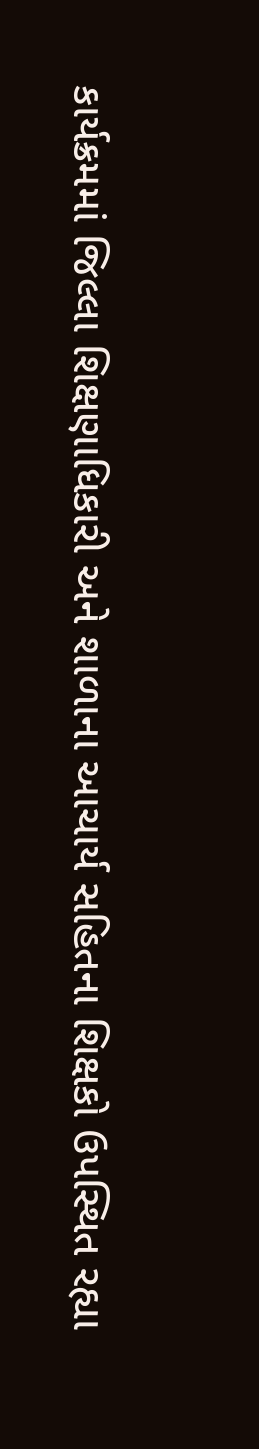કાર્યક્રમમાં જિલ્લા શિક્ષણાધિકારી અને શાળાના આચાર્ય સહિતના શિક્ષકો ઉપસ્થિત રહ્યા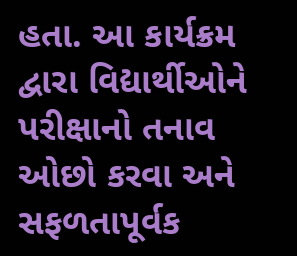હતા. આ કાર્યક્રમ દ્વારા વિદ્યાર્થીઓને પરીક્ષાનો તનાવ ઓછો કરવા અને સફળતાપૂર્વક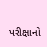પરીક્ષાનો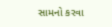સામનો કરવા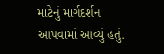માટેનું માર્ગદર્શન આપવામાં આવ્યું હતું.